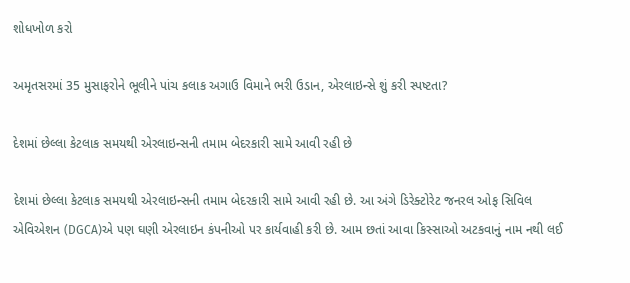શોધખોળ કરો

અમૃતસરમાં 35 મુસાફરોને ભૂલીને પાંચ કલાક અગાઉ વિમાને ભરી ઉડાન, એરલાઇન્સે શું કરી સ્પષ્ટતા?

દેશમાં છેલ્લા કેટલાક સમયથી એરલાઇન્સની તમામ બેદરકારી સામે આવી રહી છે

દેશમાં છેલ્લા કેટલાક સમયથી એરલાઇન્સની તમામ બેદરકારી સામે આવી રહી છે. આ અંગે ડિરેક્ટોરેટ જનરલ ઓફ સિવિલ એવિએશન (DGCA)એ પણ ઘણી એરલાઇન કંપનીઓ પર કાર્યવાહી કરી છે. આમ છતાં આવા કિસ્સાઓ અટકવાનું નામ નથી લઈ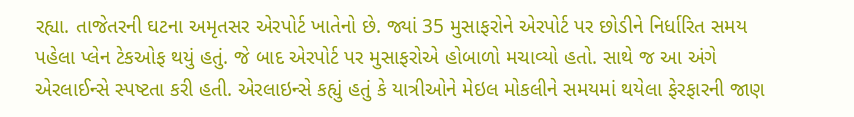રહ્યા. તાજેતરની ઘટના અમૃતસર એરપોર્ટ ખાતેનો છે. જ્યાં 35 મુસાફરોને એરપોર્ટ પર છોડીને નિર્ધારિત સમય પહેલા પ્લેન ટેકઓફ થયું હતું. જે બાદ એરપોર્ટ પર મુસાફરોએ હોબાળો મચાવ્યો હતો. સાથે જ આ અંગે એરલાઈન્સે સ્પષ્ટતા કરી હતી. એરલાઇન્સે કહ્યું હતું કે યાત્રીઓને મેઇલ મોકલીને સમયમાં થયેલા ફેરફારની જાણ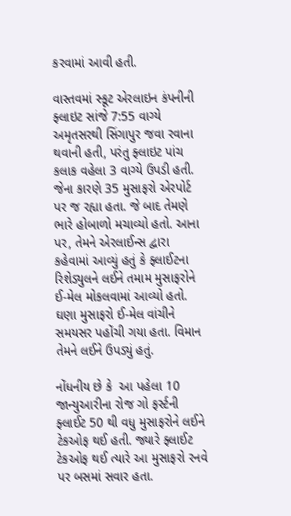કરવામાં આવી હતી.

વાસ્તવમાં સ્કૂટ એરલાઇન કંપનીની ફ્લાઇટ સાંજે 7:55 વાગ્યે અમૃતસરથી સિંગાપુર જવા રવાના થવાની હતી, પરંતુ ફ્લાઇટ પાંચ કલાક વહેલા 3 વાગ્યે ઉપડી હતી. જેના કારણે 35 મુસાફરો એરપોર્ટ પર જ રહ્યા હતા. જે બાદ તેમણે ભારે હોબાળો મચાવ્યો હતો. આના પર, તેમને એરલાઈન્સ દ્વારા કહેવામાં આવ્યું હતું કે ફ્લાઈટના રિશેડ્યુલને લઈને તમામ મુસાફરોને ઈ-મેલ મોકલવામાં આવ્યો હતો. ઘણા મુસાફરો ઈ-મેલ વાંચીને સમયસર પહોંચી ગયા હતા. વિમાન તેમને લઈને ઉપડ્યું હતું.

નોંધનીય છે કે  આ પહેલા 10 જાન્યુઆરીના રોજ ગો ફર્સ્ટની ફ્લાઈટ 50 થી વધુ મુસાફરોને લઈને ટેકઓફ થઈ હતી. જ્યારે ફ્લાઈટ ટેકઓફ થઈ ત્યારે આ મુસાફરો રનવે પર બસમાં સવાર હતા.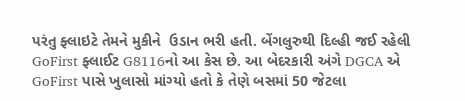પરંતુ ફ્લાઇટે તેમને મુકીને  ઉડાન ભરી હતી. બેંગલુરુથી દિલ્હી જઈ રહેલી GoFirst ફ્લાઈટ G8116નો આ કેસ છે. આ બેદરકારી અંગે DGCA એ GoFirst પાસે ખુલાસો માંગ્યો હતો કે તેણે બસમાં 50 જેટલા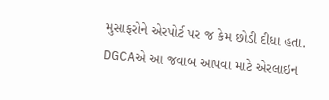મુસાફરોને એરપોર્ટ પર જ કેમ છોડી દીધા હતા. DGCAએ આ જવાબ આપવા માટે એરલાઇન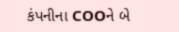કંપનીના COOને બે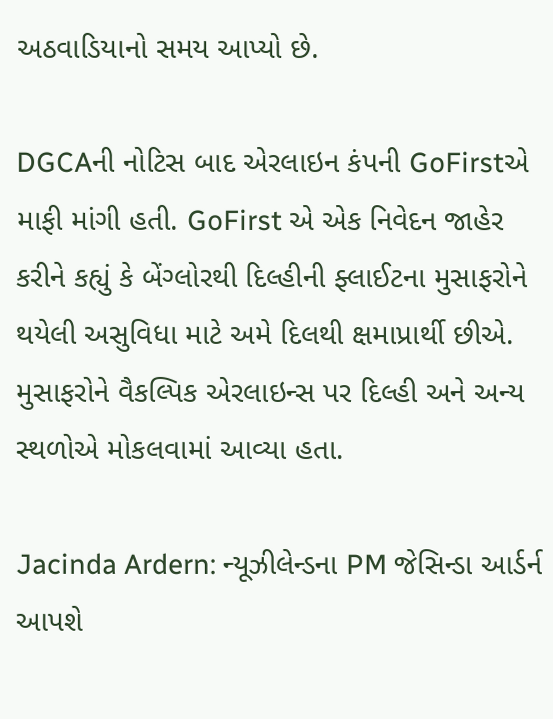અઠવાડિયાનો સમય આપ્યો છે.

DGCAની નોટિસ બાદ એરલાઇન કંપની GoFirstએ માફી માંગી હતી. GoFirst એ એક નિવેદન જાહેર કરીને કહ્યું કે બેંગ્લોરથી દિલ્હીની ફ્લાઈટના મુસાફરોને થયેલી અસુવિધા માટે અમે દિલથી ક્ષમાપ્રાર્થી છીએ. મુસાફરોને વૈકલ્પિક એરલાઇન્સ પર દિલ્હી અને અન્ય સ્થળોએ મોકલવામાં આવ્યા હતા.

Jacinda Ardern: ન્યૂઝીલેન્ડના PM જેસિન્ડા આર્ડર્ન આપશે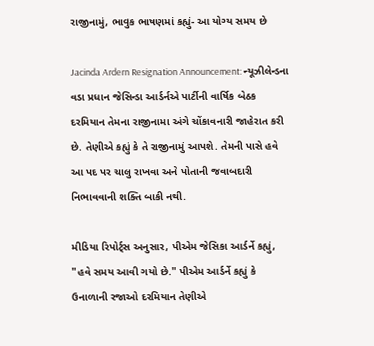રાજીનામું, ભાવુક ભાષણમાં કહ્યું- આ યોગ્ય સમય છે

Jacinda Ardern Resignation Announcement: ન્યૂઝીલેન્ડના વડા પ્રધાન જેસિન્ડા આર્ડર્નએ પાર્ટીની વાર્ષિક બેઠક દરમિયાન તેમના રાજીનામા અંગે ચોંકાવનારી જાહેરાત કરી છે. તેણીએ કહ્યું કે તે રાજીનામું આપશે. તેમની પાસે હવે આ પદ પર ચાલુ રાખવા અને પોતાની જવાબદારી નિભાવવાની શક્તિ બાકી નથી.

મીડિયા રિપોર્ટ્સ અનુસાર, પીએમ જેસિકા આર્ડર્ને કહ્યું, "હવે સમય આવી ગયો છે." પીએમ આર્ડર્ને કહ્યું કે ઉનાળાની રજાઓ દરમિયાન તેણીએ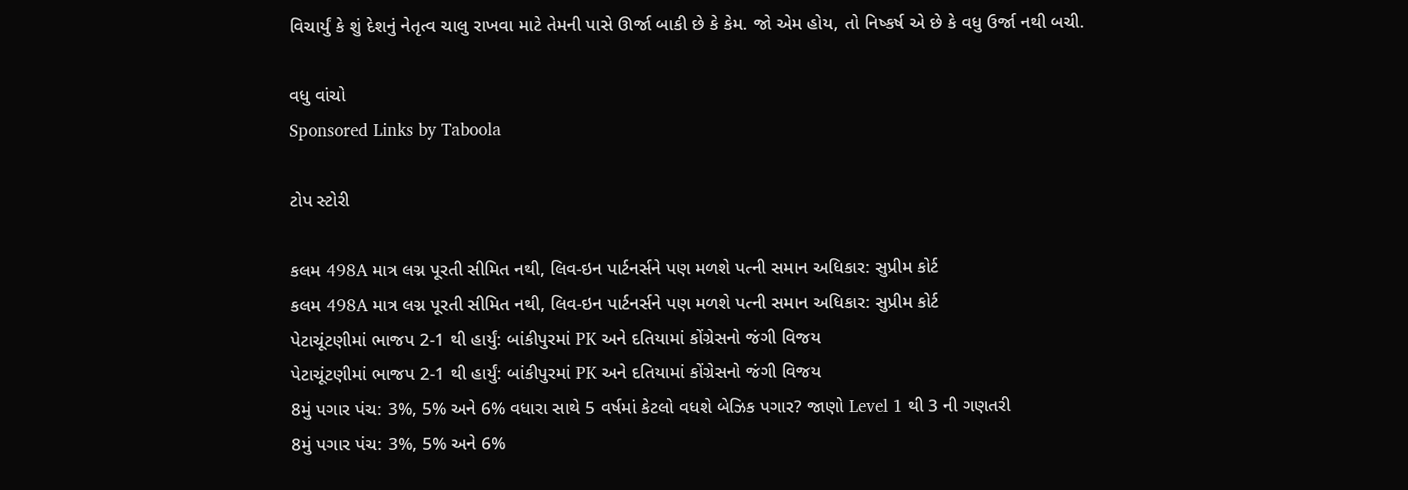વિચાર્યું કે શું દેશનું નેતૃત્વ ચાલુ રાખવા માટે તેમની પાસે ઊર્જા બાકી છે કે કેમ. જો એમ હોય, તો નિષ્કર્ષ એ છે કે વધુ ઉર્જા નથી બચી.

વધુ વાંચો
Sponsored Links by Taboola

ટોપ સ્ટોરી

કલમ 498A માત્ર લગ્ન પૂરતી સીમિત નથી, લિવ-ઇન પાર્ટનર્સને પણ મળશે પત્ની સમાન અધિકાર: સુપ્રીમ કોર્ટ
કલમ 498A માત્ર લગ્ન પૂરતી સીમિત નથી, લિવ-ઇન પાર્ટનર્સને પણ મળશે પત્ની સમાન અધિકાર: સુપ્રીમ કોર્ટ
પેટાચૂંટણીમાં ભાજપ 2-1 થી હાર્યું: બાંકીપુરમાં PK અને દતિયામાં કોંગ્રેસનો જંગી વિજય
પેટાચૂંટણીમાં ભાજપ 2-1 થી હાર્યું: બાંકીપુરમાં PK અને દતિયામાં કોંગ્રેસનો જંગી વિજય
8મું પગાર પંચ: 3%, 5% અને 6% વધારા સાથે 5 વર્ષમાં કેટલો વધશે બેઝિક પગાર? જાણો Level 1 થી 3 ની ગણતરી
8મું પગાર પંચ: 3%, 5% અને 6%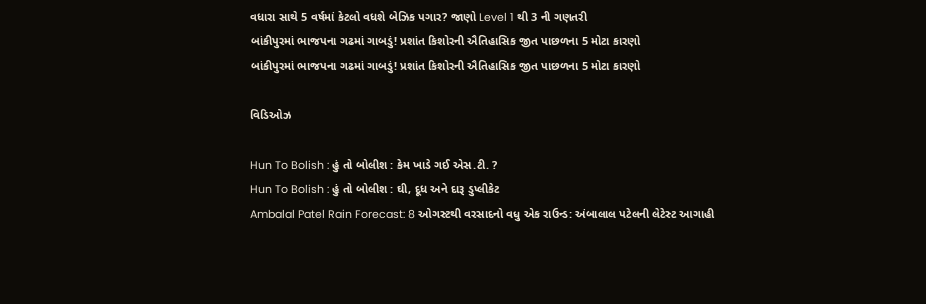વધારા સાથે 5 વર્ષમાં કેટલો વધશે બેઝિક પગાર? જાણો Level 1 થી 3 ની ગણતરી
બાંકીપુરમાં ભાજપના ગઢમાં ગાબડું! પ્રશાંત કિશોરની ઐતિહાસિક જીત પાછળના 5 મોટા કારણો
બાંકીપુરમાં ભાજપના ગઢમાં ગાબડું! પ્રશાંત કિશોરની ઐતિહાસિક જીત પાછળના 5 મોટા કારણો

વિડિઓઝ

Hun To Bolish : હું તો બોલીશ : કેમ ખાડે ગઈ એસ.ટી. ?
Hun To Bolish : હું તો બોલીશ : ઘી, દૂધ અને દારૂ ડુપ્લીકેટ
Ambalal Patel Rain Forecast: 8 ઓગસ્ટથી વરસાદનો વધુ એક રાઉન્ડ: અંબાલાલ પટેલની લેટેસ્ટ આગાહી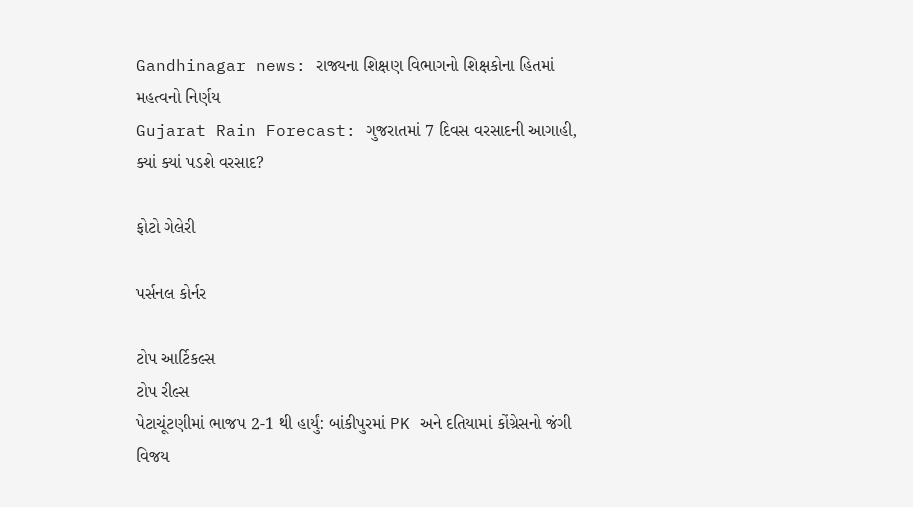Gandhinagar news: રાજ્યના શિક્ષણ વિભાગનો શિક્ષકોના હિતમાં મહત્વનો નિર્ણય
Gujarat Rain Forecast: ગુજરાતમાં 7 દિવસ વરસાદની આગાહી, ક્યાં ક્યાં પડશે વરસાદ?

ફોટો ગેલેરી

પર્સનલ કોર્નર

ટોપ આર્ટિકલ્સ
ટોપ રીલ્સ
પેટાચૂંટણીમાં ભાજપ 2-1 થી હાર્યું: બાંકીપુરમાં PK અને દતિયામાં કોંગ્રેસનો જંગી વિજય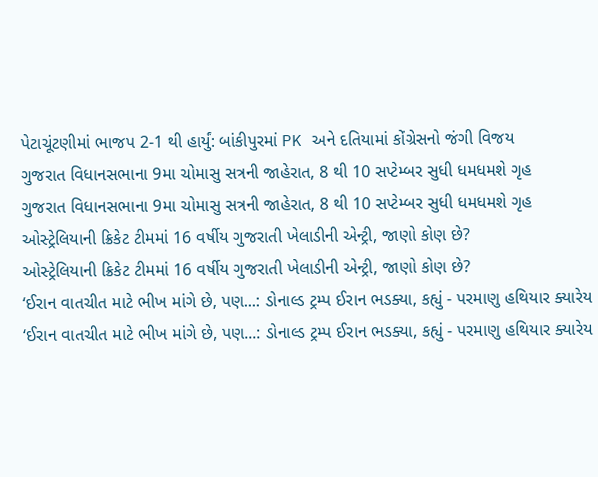પેટાચૂંટણીમાં ભાજપ 2-1 થી હાર્યું: બાંકીપુરમાં PK અને દતિયામાં કોંગ્રેસનો જંગી વિજય
ગુજરાત વિધાનસભાના 9મા ચોમાસુ સત્રની જાહેરાત, 8 થી 10 સપ્ટેમ્બર સુધી ધમધમશે ગૃહ
ગુજરાત વિધાનસભાના 9મા ચોમાસુ સત્રની જાહેરાત, 8 થી 10 સપ્ટેમ્બર સુધી ધમધમશે ગૃહ
ઓસ્ટ્રેલિયાની ક્રિકેટ ટીમમાં 16 વર્ષીય ગુજરાતી ખેલાડીની એન્ટ્રી, જાણો કોણ છે?
ઓસ્ટ્રેલિયાની ક્રિકેટ ટીમમાં 16 વર્ષીય ગુજરાતી ખેલાડીની એન્ટ્રી, જાણો કોણ છે?
‘ઈરાન વાતચીત માટે ભીખ માંગે છે, પણ...: ડોનાલ્ડ ટ્રમ્પ ઈરાન ભડક્યા, કહ્યું - પરમાણુ હથિયાર ક્યારેય
‘ઈરાન વાતચીત માટે ભીખ માંગે છે, પણ...: ડોનાલ્ડ ટ્રમ્પ ઈરાન ભડક્યા, કહ્યું - પરમાણુ હથિયાર ક્યારેય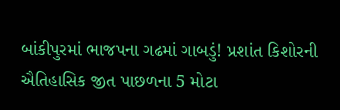બાંકીપુરમાં ભાજપના ગઢમાં ગાબડું! પ્રશાંત કિશોરની ઐતિહાસિક જીત પાછળના 5 મોટા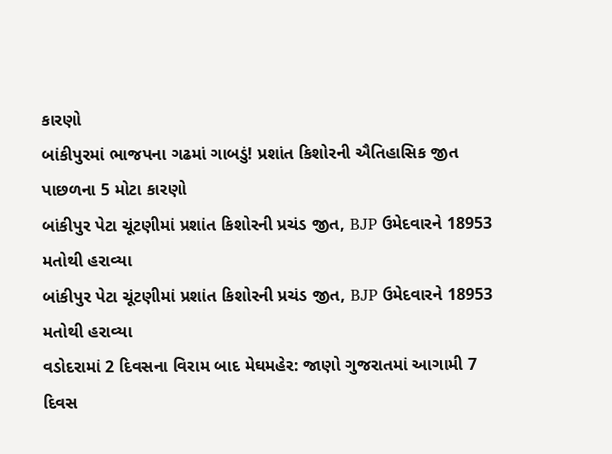કારણો
બાંકીપુરમાં ભાજપના ગઢમાં ગાબડું! પ્રશાંત કિશોરની ઐતિહાસિક જીત પાછળના 5 મોટા કારણો
બાંકીપુર પેટા ચૂંટણીમાં પ્રશાંત કિશોરની પ્રચંડ જીત, BJP ઉમેદવારને 18953 મતોથી હરાવ્યા
બાંકીપુર પેટા ચૂંટણીમાં પ્રશાંત કિશોરની પ્રચંડ જીત, BJP ઉમેદવારને 18953 મતોથી હરાવ્યા
વડોદરામાં 2 દિવસના વિરામ બાદ મેઘમહેર: જાણો ગુજરાતમાં આગામી 7 દિવસ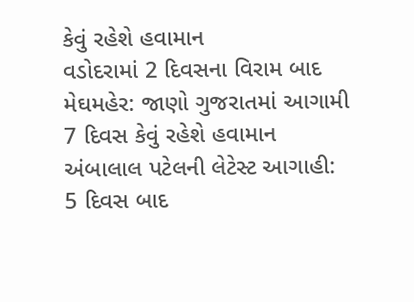કેવું રહેશે હવામાન
વડોદરામાં 2 દિવસના વિરામ બાદ મેઘમહેર: જાણો ગુજરાતમાં આગામી 7 દિવસ કેવું રહેશે હવામાન
અંબાલાલ પટેલની લેટેસ્ટ આગાહી:  5 દિવસ બાદ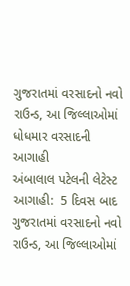ગુજરાતમાં વરસાદનો નવો રાઉન્ડ, આ જિલ્લાઓમાં ધોધમાર વરસાદની આગાહી
અંબાલાલ પટેલની લેટેસ્ટ આગાહી:  5 દિવસ બાદ ગુજરાતમાં વરસાદનો નવો રાઉન્ડ, આ જિલ્લાઓમાં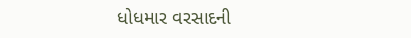ધોધમાર વરસાદની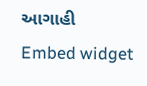આગાહી
Embed widget